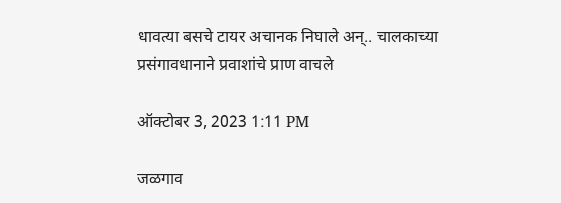धावत्या बसचे टायर अचानक निघाले अन्.. चालकाच्या प्रसंगावधानाने प्रवाशांचे प्राण वाचले

ऑक्टोबर 3, 2023 1:11 PM

जळगाव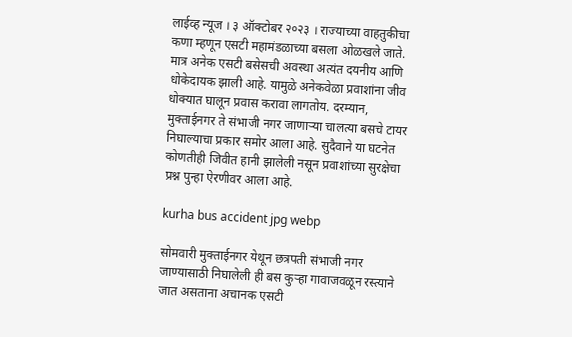लाईव्ह न्यूज । ३ ऑक्टोबर २०२३ । राज्याच्या वाहतुकीचा कणा म्हणून एसटी महामंडळाच्या बसला ओळखले जाते. मात्र अनेक एसटी बसेसची अवस्था अत्यंत दयनीय आणि धोकेदायक झाली आहे. यामुळे अनेकवेळा प्रवाशांना जीव धोक्यात घालून प्रवास करावा लागतोय. दरम्यान, मुक्ताईनगर ते संभाजी नगर जाणाऱ्या चालत्या बसचे टायर निघाल्याचा प्रकार समोर आला आहे. सुदैवाने या घटनेत कोणतीही जिवीत हानी झालेली नसून प्रवाशांच्या सुरक्षेचा प्रश्न पुन्हा ऐरणीवर आला आहे.

kurha bus accident jpg webp

सोमवारी मुक्ताईनगर येथून छत्रपती संभाजी नगर जाण्यासाठी निघालेली ही बस कुऱ्हा गावाजवळून रस्त्याने जात असताना अचानक एसटी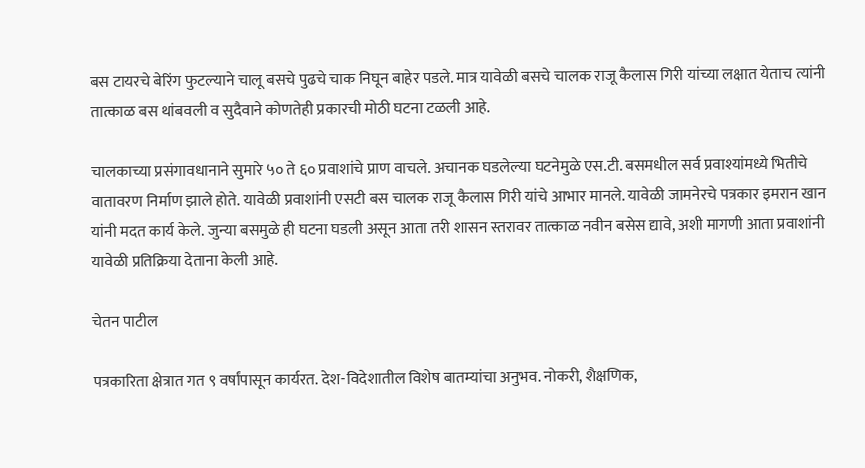बस टायरचे बेरिंग फुटल्याने चालू बसचे पुढचे चाक निघून बाहेर पडले. मात्र यावेळी बसचे चालक राजू कैलास गिरी यांच्या लक्षात येताच त्यांनी तात्काळ बस थांबवली व सुदैवाने कोणतेही प्रकारची मोठी घटना टळली आहे.

चालकाच्या प्रसंगावधानाने सुमारे ५० ते ६० प्रवाशांचे प्राण वाचले. अचानक घडलेल्या घटनेमुळे एस.टी. बसमधील सर्व प्रवाश्यांमध्ये भितीचे वातावरण निर्माण झाले होते. यावेळी प्रवाशांनी एसटी बस चालक राजू कैलास गिरी यांचे आभार मानले. यावेळी जामनेरचे पत्रकार इमरान खान यांनी मदत कार्य केले. जुन्या बसमुळे ही घटना घडली असून आता तरी शासन स्तरावर तात्काळ नवीन बसेस द्यावे, अशी मागणी आता प्रवाशांनी यावेळी प्रतिक्रिया देताना केली आहे.

चेतन पाटील

पत्रकारिता क्षेत्रात गत ९ वर्षांपासून कार्यरत. देश-विदेशातील विशेष बातम्यांचा अनुभव. नोकरी, शैक्षणिक,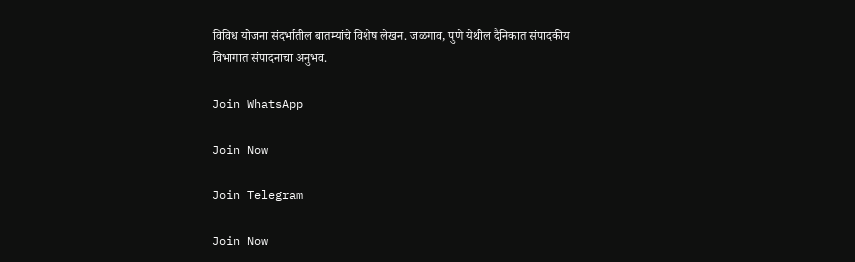विविध योजना संदर्भातील बातम्यांचे विशेष लेखन. जळगाव, पुणे येथील दैनिकात संपादकीय विभागात संपादनाचा अनुभव.

Join WhatsApp

Join Now

Join Telegram

Join Now